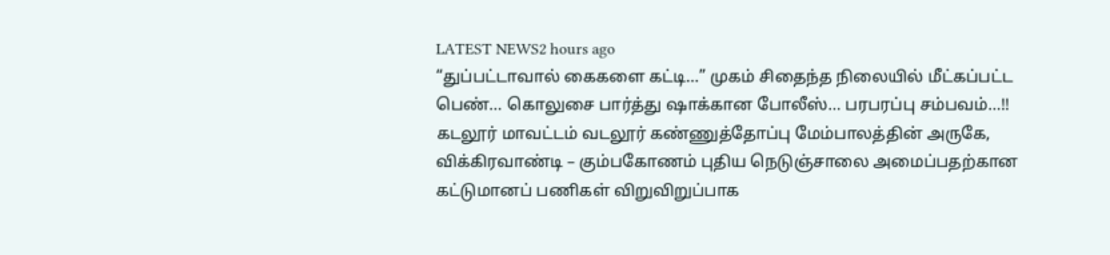LATEST NEWS2 hours ago
“துப்பட்டாவால் கைகளை கட்டி…” முகம் சிதைந்த நிலையில் மீட்கப்பட்ட பெண்… கொலுசை பார்த்து ஷாக்கான போலீஸ்… பரபரப்பு சம்பவம்…!!
கடலூர் மாவட்டம் வடலூர் கண்ணுத்தோப்பு மேம்பாலத்தின் அருகே, விக்கிரவாண்டி – கும்பகோணம் புதிய நெடுஞ்சாலை அமைப்பதற்கான கட்டுமானப் பணிகள் விறுவிறுப்பாக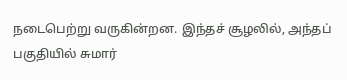நடைபெற்று வருகின்றன. இந்தச் சூழலில், அந்தப் பகுதியில் சுமார்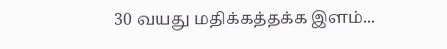30 வயது மதிக்கத்தக்க இளம்...